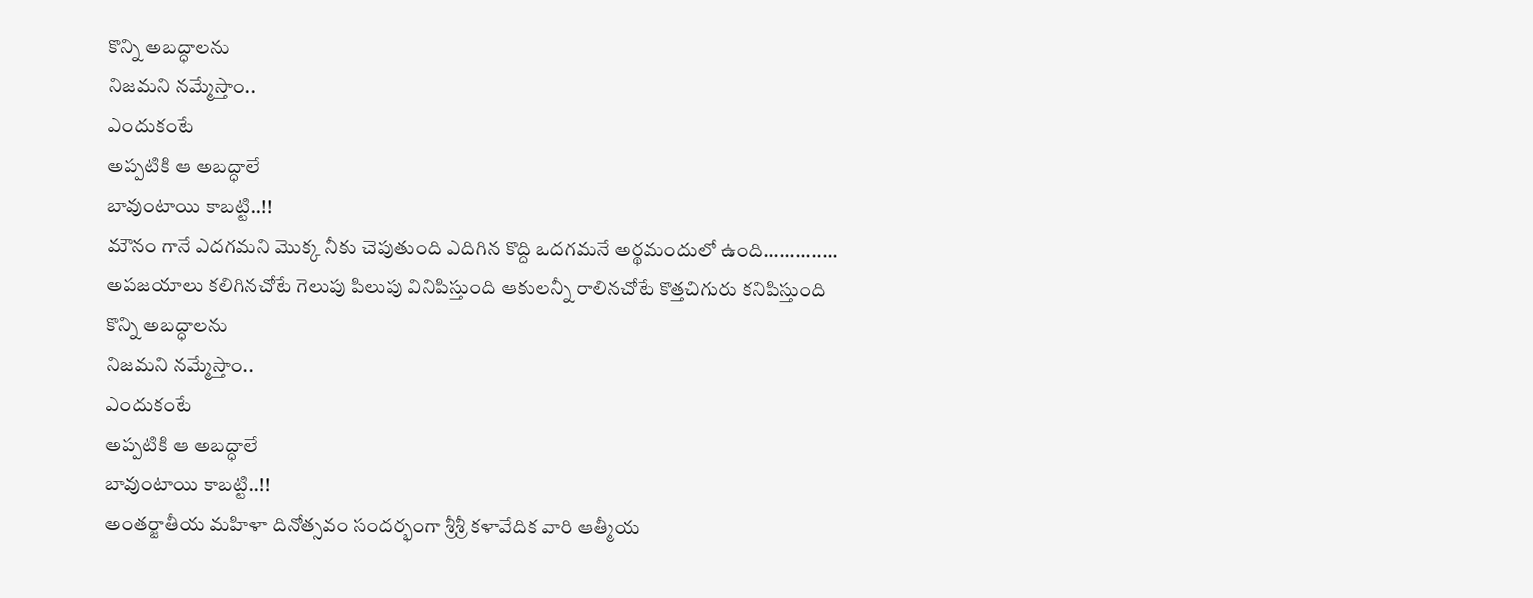కొన్ని అబద్ధాలను
నిజమని నమ్మేస్తాం..
ఎందుకంటే
అప్పటికి ఆ అబద్ధాలే
బావుంటాయి కాబట్టి..!!
మౌనం గానే ఎదగమని మొక్క నీకు చెపుతుంది ఎదిగిన కొద్ది ఒదగమనే అర్థమందులో ఉంది.............. అపజయాలు కలిగినచోటే గెలుపు పిలుపు వినిపిస్తుంది ఆకులన్నీ రాలినచోటే కొత్తచిగురు కనిపిస్తుంది
కొన్ని అబద్ధాలను
నిజమని నమ్మేస్తాం..
ఎందుకంటే
అప్పటికి ఆ అబద్ధాలే
బావుంటాయి కాబట్టి..!!
అంతర్జాతీయ మహిళా దినోత్సవం సందర్భంగా శ్రీశ్రీ కళావేదిక వారి ఆత్మీయ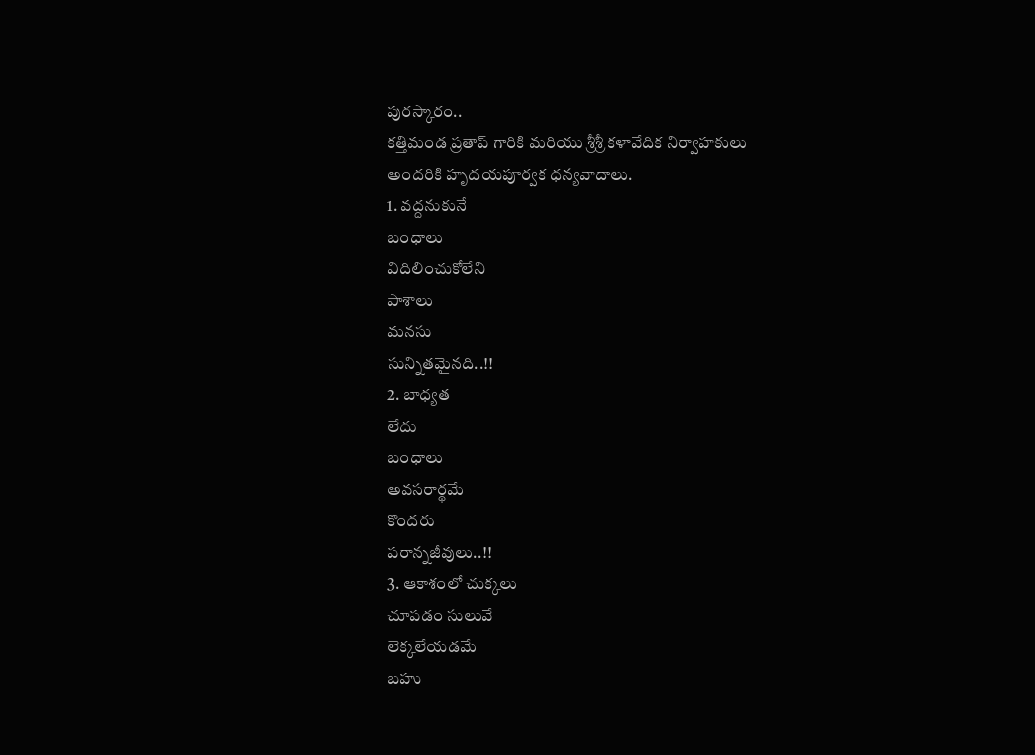పురస్కారం..
కత్తిమండ ప్రతాప్ గారికి మరియు శ్రీశ్రీ కళావేదిక నిర్వాహకులు అందరికి హృదయపూర్వక ధన్యవాదాలు.
1. వద్దనుకునే
బంధాలు
విదిలించుకోలేని
పాశాలు
మనసు
సున్నితమైనది..!!
2. బాధ్యత
లేదు
బంధాలు
అవసరార్థమే
కొందరు
పరాన్నజీవులు..!!
3. ఆకాశంలో చుక్కలు
చూపడం సులువే
లెక్కలేయడమే
బహు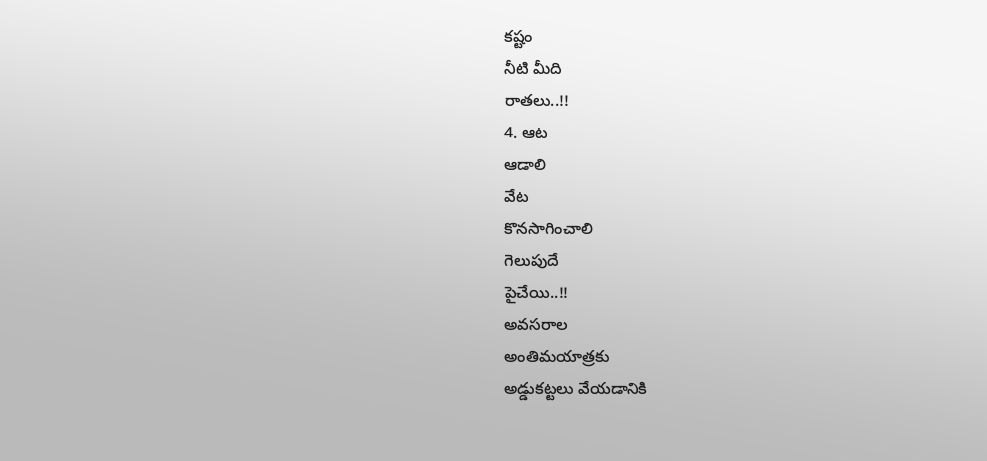కష్టం
నీటి మీది
రాతలు..!!
4. ఆట
ఆడాలి
వేట
కొనసాగించాలి
గెలుపుదే
పైచేయి..!!
అవసరాల
అంతిమయాత్రకు
అడ్డుకట్టలు వేయడానికి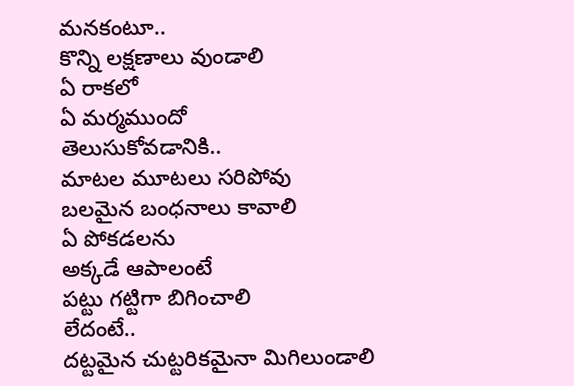మనకంటూ..
కొన్ని లక్షణాలు వుండాలి
ఏ రాకలో
ఏ మర్మముందో
తెలుసుకోవడానికి..
మాటల మూటలు సరిపోవు
బలమైన బంధనాలు కావాలి
ఏ పోకడలను
అక్కడే ఆపాలంటే
పట్టు గట్టిగా బిగించాలి
లేదంటే..
దట్టమైన చుట్టరికమైనా మిగిలుండాలి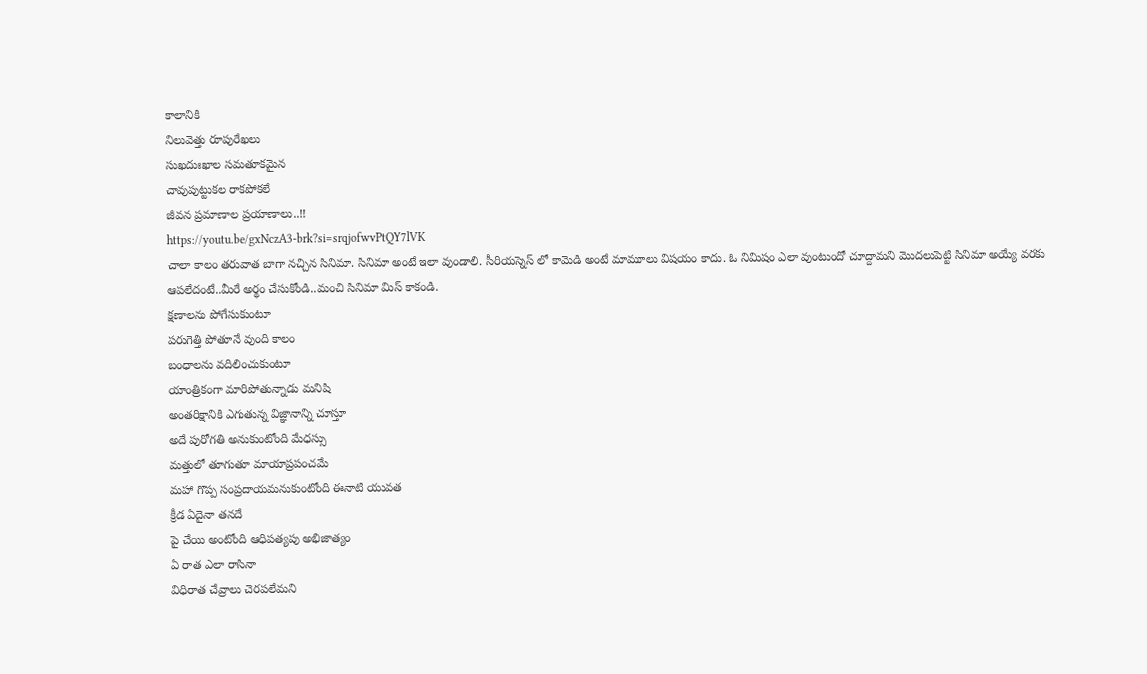కాలానికి
నిలువెత్తు రూపురేఖలు
సుఖదుఃఖాల సమతూకమైన
చావుపుట్టుకల రాకపోకలే
జీవన ప్రమాణాల ప్రయాణాలు..!!
https://youtu.be/gxNczA3-brk?si=srqjofwvPtQY7lVK
చాలా కాలం తరువాత బాగా నచ్చిన సినిమా. సినిమా అంటే ఇలా వుండాలి. సీరియస్నెస్ లో కామెడి అంటే మామూలు విషయం కాదు. ఓ నిమిషం ఎలా వుంటుందో చూద్దామని మెుదలుపెట్టి సినిమా అయ్యే వరకు ఆపలేదంటే..మీరే అర్థం చేసుకోండి..మంచి సినిమా మిస్ కాకండి.
క్షణాలను పోగేసుకుంటూ
పరుగెత్తి పోతూనే వుంది కాలం
బంధాలను వదిలించుకుంటూ
యాంత్రికంగా మారిపోతున్నాడు మనిషి
అంతరిక్షానికి ఎగుతున్న విజ్ఞానాన్ని చూస్తూ
అదే పురోగతి అనుకుంటోంది మేధస్సు
మత్తులో తూగుతూ మాయాప్రపంచమే
మహా గొప్ప సంప్రదాయమనుకుంటోంది ఈనాటి యువత
క్రీడ ఏదైనా తనదే
పై చేయి అంటోంది ఆధిపత్యపు అభిజాత్యం
ఏ రాత ఎలా రాసినా
విధిరాత చేవ్రాలు చెరపలేమని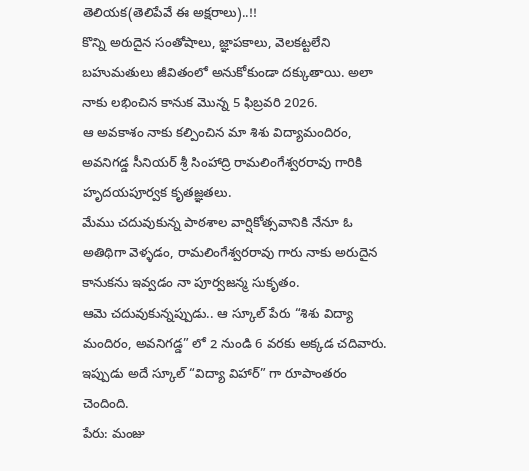తెలియక(తెలిపేవే ఈ అక్షరాలు)..!!
కొన్ని అరుదైన సంతోషాలు, జ్ఞాపకాలు, వెలకట్టలేని బహుమతులు జీవితంలో అనుకోకుండా దక్కుతాయి. అలా నాకు లభించిన కానుక మెున్న 5 ఫిబ్రవరి 2026.
ఆ అవకాశం నాకు కల్పించిన మా శిశు విద్యామందిరం, అవనిగడ్డ సీనియర్ శ్రీ సింహాద్రి రామలింగేశ్వరరావు గారికి హృదయపూర్వక కృతజ్ఞతలు.
మేము చదువుకున్న పాఠశాల వార్షికోత్సవానికి నేనూ ఓ అతిథిగా వెళ్ళడం, రామలింగేశ్వరరావు గారు నాకు అరుదైన కానుకను ఇవ్వడం నా పూర్వజన్మ సుకృతం.
ఆమె చదువుకున్నప్పుడు.. ఆ స్కూల్ పేరు “శిశు విద్యా మందిరం, అవనిగడ్డ” లో 2 నుండి 6 వరకు అక్కడ చదివారు. ఇప్పుడు అదే స్కూల్ “విద్యా విహార్” గా రూపాంతరం చెందింది.
పేరు: మంజు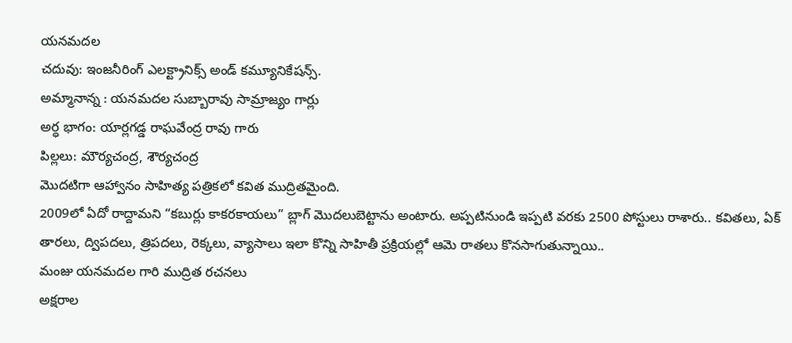యనమదల
చదువు: ఇంజనీరింగ్ ఎలక్ట్రానిక్స్ అండ్ కమ్యూనికేషన్స్.
అమ్మానాన్న : యనమదల సుబ్బారావు సామ్రాజ్యం గార్లు
అర్ధ భాగం: యార్లగడ్డ రాఘవేంద్ర రావు గారు
పిల్లలు: మౌర్యచంద్ర, శౌర్యచంద్ర
మెుదటిగా ఆహ్వానం సాహిత్య పత్రికలో కవిత ముద్రితమైంది.
2009లో ఏదో రాద్దామని “కబుర్లు కాకరకాయలు” బ్లాగ్ మెుదలుబెట్టాను అంటారు. అప్పటినుండి ఇప్పటి వరకు 2500 పోస్టులు రాశారు.. కవితలు, ఏక్ తారలు, ద్విపదలు, త్రిపదలు, రెక్కలు, వ్యాసాలు ఇలా కొన్ని సాహితీ ప్రక్రియల్లో ఆమె రాతలు కొనసాగుతున్నాయి..
మంజు యనమదల గారి ముద్రిత రచనలు
అక్షరాల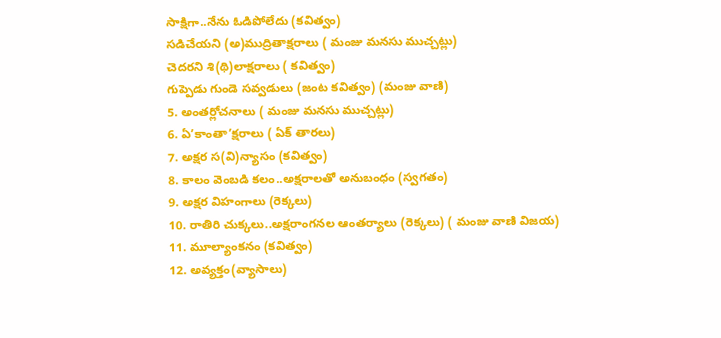సాక్షిగా..నేను ఓడిపోలేదు (కవిత్వం)
సడిచేయని (అ)ముద్రితాక్షరాలు ( మంజు మనసు ముచ్చట్లు)
చెదరని శి(థి)లాక్షరాలు ( కవిత్వం)
గుప్పెడు గుండె సవ్వడులు (జంట కవిత్వం) (మంజు వాణి)
5. అంతర్లోచనాలు ( మంజు మనసు ముచ్చట్లు)
6. ఏ’కాంతా’క్షరాలు ( ఏక్ తారలు)
7. అక్షర స(వి)న్యాసం (కవిత్వం)
8. కాలం వెంబడి కలం..అక్షరాలతో అనుబంధం (స్వగతం)
9. అక్షర విహంగాలు (రెక్కలు)
10. రాతిరి చుక్కలు..అక్షరాంగనల ఆంతర్యాలు (రెక్కలు) ( మంజు వాణి విజయ)
11. మూల్యాంకనం (కవిత్వం)
12. అవ్యక్తం(వ్యాసాలు)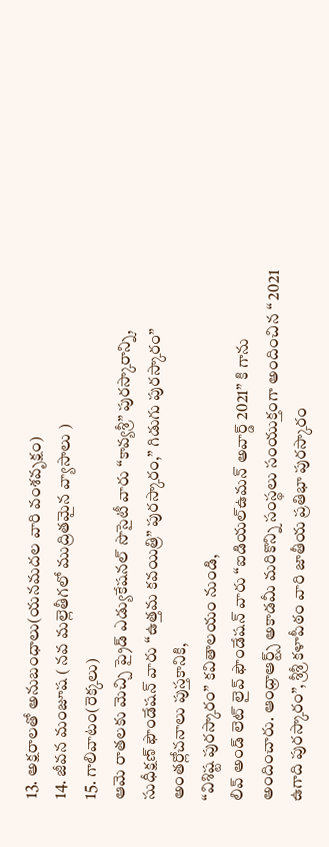13. అక్షరాలతో అనుబంధాలు(యనమదల వారి వంశవృక్షం)
14. జీవన మంజూష ( నవ మల్లెతీగలో ముద్రితమైన వ్యాసాలు )
15. గాలివాటం(రెక్కలు)
ఆమె రాతలకు మెచ్చి ప్రైడ్ ఎడ్యుకేషనల్ సొసైటీ వారు “కావ్యశ్రీ” పురస్కారాన్ని,
సుధీక్షణ్ ఫౌండేషన్ వారు “ఉత్తమ కవయిత్రి” పురస్కారం,” గిడుగు పురస్కారం” అంతర్లోచనాలు పుస్తకానికి,
“విశిష్ట పురస్కారం” కవితాలయం నుండి,
లివ్ అండ్ లెట్ లైవ్ ఫౌండేషన్ వారు “ఐడియల్ఉమన్ అవార్డ్ 2021” కి గాను అందించారు. ఆంధ్రాఆర్ట్స్ అకాడమీ మరికొన్ని సంస్థలు సంయుక్తంగా అందించిన “ 2021 ఉగాది పురస్కారం”, శ్రీశ్రీ కళాపీఠం వారి జాతీయ ప్రతిభా పురస్కారం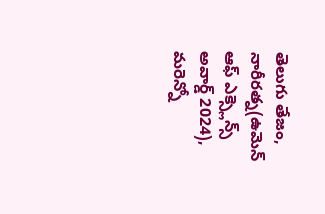తెలుగు తేజం, నారీరత్న(ఉమెన్ ఆఫ్ ఎక్స్లెన్స్ అవార్డ్ 2024), మరెన్నో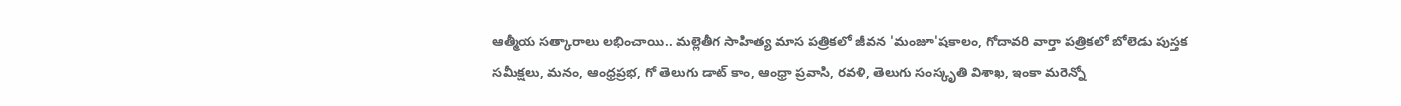ఆత్మీయ సత్కారాలు లభించాయి.. మల్లెతీగ సాహిత్య మాస పత్రికలో జీవన 'మంజూ'షకాలం, గోదావరి వార్తా పత్రికలో బోలెడు పుస్తక సమీక్షలు, మనం, ఆంధ్రప్రభ, గో తెలుగు డాట్ కాం, ఆంధ్రా ప్రవాసి, రవళి, తెలుగు సంస్కృతి విశాఖ, ఇంకా మరెన్నో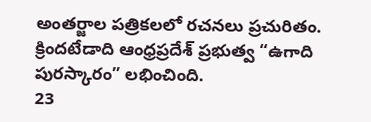అంతర్జాల పత్రికలలో రచనలు ప్రచురితం.
క్రిందటేడాది ఆంధ్రప్రదేశ్ ప్రభుత్వ “ఉగాది పురస్కారం” లభించింది.
23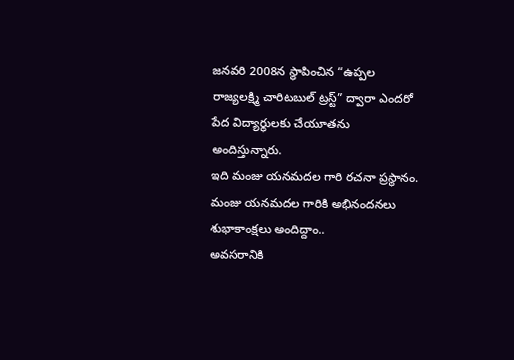జనవరి 2008న స్థాపించిన “ఉప్పల రాజ్యలక్ష్మి చారిటబుల్ ట్రస్ట్” ద్వారా ఎందరో పేద విద్యార్థులకు చేయూతను అందిస్తున్నారు.
ఇది మంజు యనమదల గారి రచనా ప్రస్థానం.
మంజు యనమదల గారికి అభినందనలు శుభాకాంక్షలు అందిద్దాం..
అవసరానికి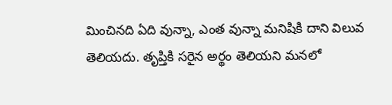మించినది ఏది వున్నా, ఎంత వున్నా మనిషికి దాని విలువ తెలియదు. తృప్తికి సరైన అర్థం తెలియని మనలో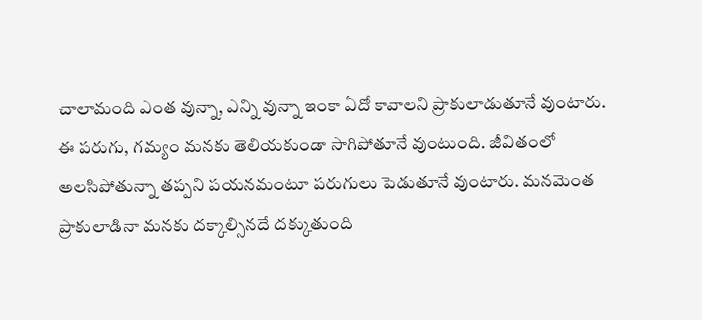చాలామంది ఎంత వున్నా, ఎన్ని వున్నా ఇంకా ఏదో కావాలని ప్రాకులాడుతూనే వుంటారు. ఈ పరుగు, గమ్యం మనకు తెలియకుండా సాగిపోతూనే వుంటుంది. జీవితంలో అలసిపోతున్నా తప్పని పయనమంటూ పరుగులు పెడుతూనే వుంటారు. మనమెంత ప్రాకులాడినా మనకు దక్కాల్సినదే దక్కుతుంది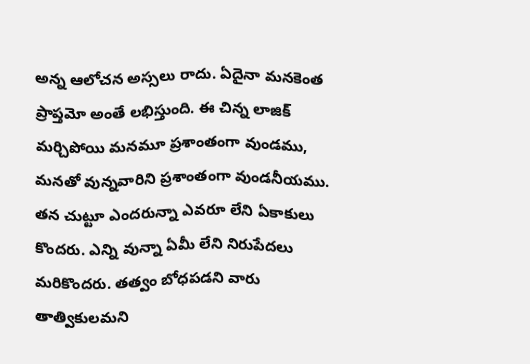అన్న ఆలోచన అస్సలు రాదు. ఏదైనా మనకెంత ప్రాప్తమో అంతే లభిస్తుంది. ఈ చిన్న లాజిక్ మర్చిపోయి మనమూ ప్రశాంతంగా వుండము, మనతో వున్నవారిని ప్రశాంతంగా వుండనీయము.
తన చుట్టూ ఎందరున్నా ఎవరూ లేని ఏకాకులు కొందరు. ఎన్ని వున్నా ఏమీ లేని నిరుపేదలు మరికొందరు. తత్వం బోధపడని వారు తాత్వికులమని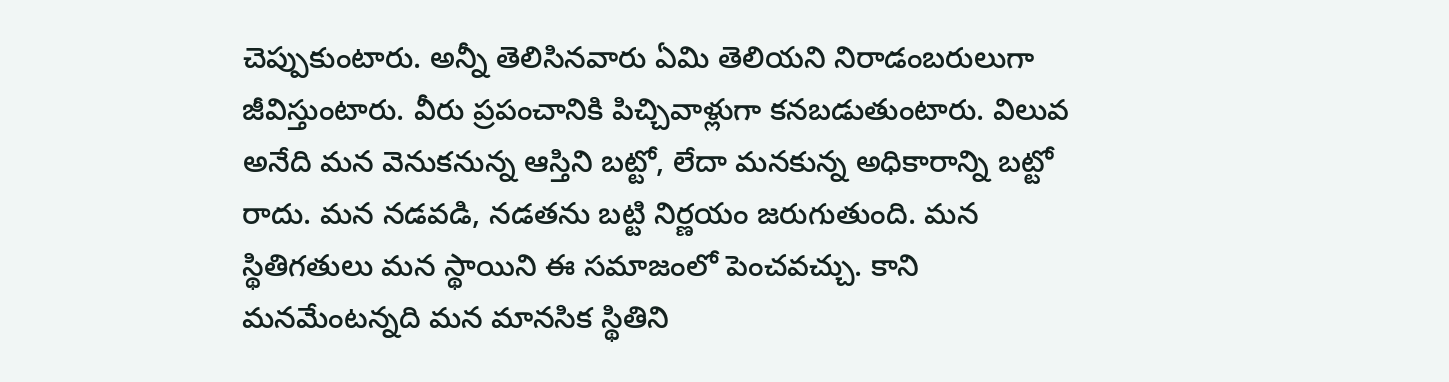చెప్పుకుంటారు. అన్నీ తెలిసినవారు ఏమి తెలియని నిరాడంబరులుగా జీవిస్తుంటారు. వీరు ప్రపంచానికి పిచ్చివాళ్లుగా కనబడుతుంటారు. విలువ అనేది మన వెనుకనున్న ఆస్తిని బట్టో, లేదా మనకున్న అధికారాన్ని బట్టో రాదు. మన నడవడి, నడతను బట్టి నిర్ణయం జరుగుతుంది. మన స్థితిగతులు మన స్థాయిని ఈ సమాజంలో పెంచవచ్చు. కాని మనమేంటన్నది మన మానసిక స్థితిని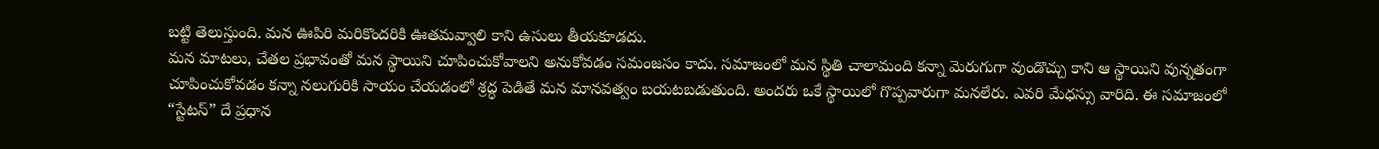బట్టి తెలుస్తుంది. మన ఊపిరి మరికొందరికి ఊతమవ్వాలి కాని ఉసులు తీయకూడదు.
మన మాటలు, చేతల ప్రభావంతో మన స్థాయిని చూపించుకోవాలని అనుకోవడం సమంజసం కాదు. సమాజంలో మన స్థితి చాలామంది కన్నా మెరుగుగా వుండొచ్చు కాని ఆ స్థాయిని వున్నతంగా చూపించుకోవడం కన్నా నలుగురికి సాయం చేయడంలో శ్రద్ధ పెడితే మన మానవత్వం బయటబడుతుంది. అందరు ఒకే స్థాయిలో గొప్పవారుగా మనలేరు. ఎవరి మేధస్సు వారిది. ఈ సమాజంలో “స్టేటస్” దే ప్రధాన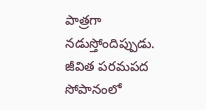పాత్రగా నడుస్తోందిప్పుడు. జీవిత పరమపద సోపానంలో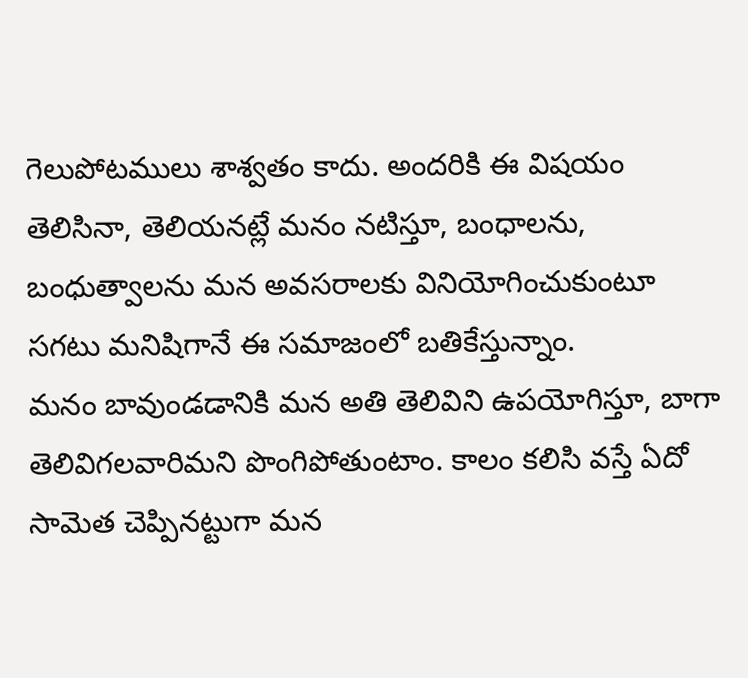గెలుపోటములు శాశ్వతం కాదు. అందరికి ఈ విషయం తెలిసినా, తెలియనట్లే మనం నటిస్తూ, బంధాలను, బంధుత్వాలను మన అవసరాలకు వినియోగించుకుంటూ సగటు మనిషిగానే ఈ సమాజంలో బతికేస్తున్నాం.
మనం బావుండడానికి మన అతి తెలివిని ఉపయోగిస్తూ, బాగా తెలివిగలవారిమని పొంగిపోతుంటాం. కాలం కలిసి వస్తే ఏదో సామెత చెప్పినట్టుగా మన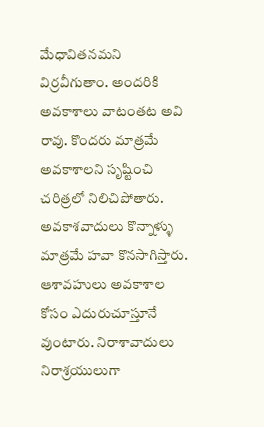మేధావితనమని విర్రవీగుతాం. అందరికి అవకాశాలు వాటంతట అవి రావు. కొందరు మాత్రమే అవకాశాలని సృష్టించి చరిత్రలో నిలిచిపోతారు. అవకాశవాదులు కొన్నాళ్ళు మాత్రమే హవా కొనసాగిస్తారు. ఆశావహులు అవకాశాల కోసం ఎదురుచూస్తూనే వుంటారు. నిరాశావాదులు నిరాశ్రయులుగా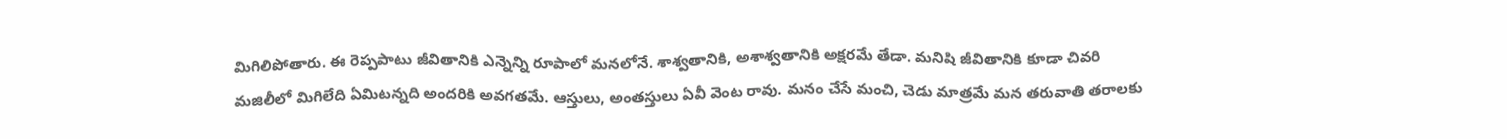మిగిలిపోతారు. ఈ రెప్పపాటు జీవితానికి ఎన్నెన్ని రూపాలో మనలోనే. శాశ్వతానికి, అశాశ్వతానికి అక్షరమే తేడా. మనిషి జీవితానికి కూడా చివరి మజిలీలో మిగిలేది ఏమిటన్నది అందరికి అవగతమే. ఆస్తులు, అంతస్తులు ఏవీ వెంట రావు. మనం చేసే మంచి, చెడు మాత్రమే మన తరువాతి తరాలకు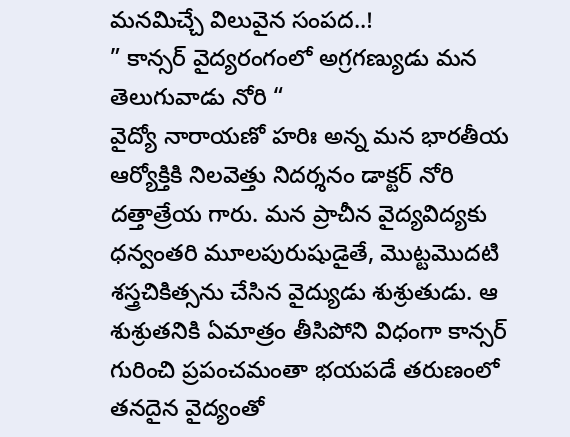మనమిచ్చే విలువైన సంపద..!
” కాన్సర్ వైద్యరంగంలో అగ్రగణ్యుడు మన తెలుగువాడు నోరి “
వైద్యో నారాయణో హరిః అన్న మన భారతీయ ఆర్యోక్తికి నిలవెత్తు నిదర్శనం డాక్టర్ నోరి దత్తాత్రేయ గారు. మన ప్రాచీన వైద్యవిద్యకు ధన్వంతరి మూలపురుషుడైతే, మెుట్టమెుదటి శస్త్రచికిత్సను చేసిన వైద్యుడు శుశ్రుతుడు. ఆ శుశ్రుతనికి ఏమాత్రం తీసిపోని విధంగా కాన్సర్ గురించి ప్రపంచమంతా భయపడే తరుణంలో తనదైన వైద్యంతో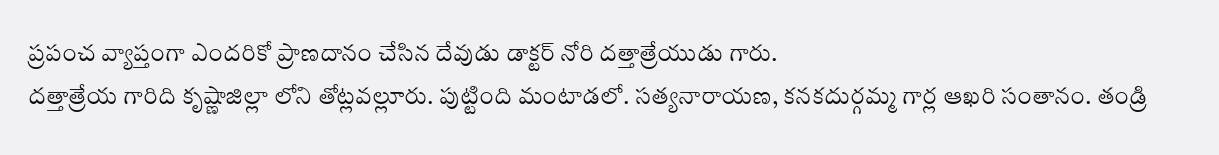ప్రపంచ వ్యాప్తంగా ఎందరికో ప్రాణదానం చేసిన దేవుడు డాక్టర్ నోరి దత్తాత్రేయుడు గారు.
దత్తాత్రేయ గారిది కృష్ణాజిల్లా లోని తోట్లవల్లూరు. పుట్టింది మంటాడలో. సత్యనారాయణ, కనకదుర్గమ్మ గార్ల ఆఖరి సంతానం. తండ్రి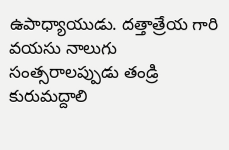ఉపాధ్యాయుడు. దత్తాత్రేయ గారి వయసు నాలుగు సంత్సరాలప్పుడు తండ్రి కురుమద్దాలి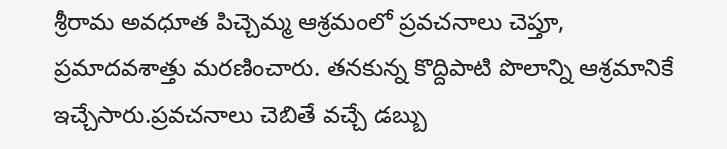శ్రీరామ అవధూత పిచ్చెమ్మ ఆశ్రమంలో ప్రవచనాలు చెప్తూ, ప్రమాదవశాత్తు మరణించారు. తనకున్న కొద్దిపాటి పొలాన్ని ఆశ్రమానికే ఇచ్చేసారు.ప్రవచనాలు చెబితే వచ్చే డబ్బు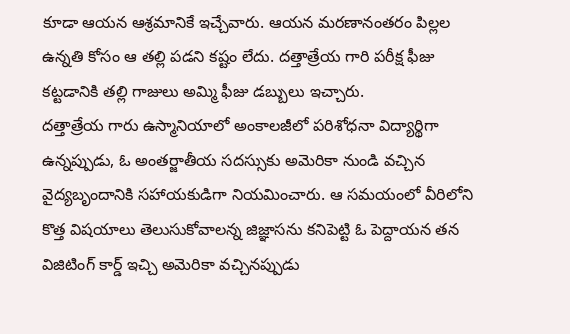కూడా ఆయన ఆశ్రమానికే ఇచ్చేవారు. ఆయన మరణానంతరం పిల్లల ఉన్నతి కోసం ఆ తల్లి పడని కష్టం లేదు. దత్తాత్రేయ గారి పరీక్ష ఫీజు కట్టడానికి తల్లి గాజులు అమ్మి ఫీజు డబ్బులు ఇచ్చారు.
దత్తాత్రేయ గారు ఉస్మానియాలో అంకాలజీలో పరిశోధనా విద్యార్థిగా ఉన్నప్పుడు, ఓ అంతర్జాతీయ సదస్సుకు అమెరికా నుండి వచ్చిన వైద్యబృందానికి సహాయకుడిగా నియమించారు. ఆ సమయంలో వీరిలోని కొత్త విషయాలు తెలుసుకోవాలన్న జిజ్ఞాసను కనిపెట్టి ఓ పెద్దాయన తన విజిటింగ్ కార్డ్ ఇచ్చి అమెరికా వచ్చినప్పుడు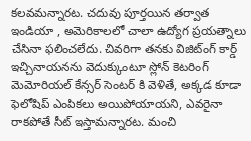కలవమన్నారట. చదువు పూర్తయిన తర్వాత ఇండియా , అమెరికాలలో చాలా ఉద్యోగ ప్రయత్నాలు చేసినా ఫలించలేదు. చివరిగా తనకు విజిట్ంగ్ కార్డ్ ఇచ్చినాయనను వెదుక్కుంటూ స్లోన్ కెటరింగ్ మెమోరియల్ కేన్సర్ సెంటర్ కి వెళితే, అక్కడ కూడా ఫెలోషిప్ ఎంపికలు అయిపోయాయని, ఎవరైనా రాకపోతే సీట్ ఇస్తామన్నారట. మంచి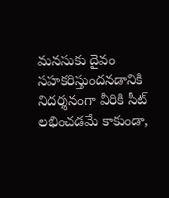మనసుకు దైవం సహకరిస్తుందనడానికి నిదర్శనంగా వీరికి సీట్ లభించడమే కాకుండా,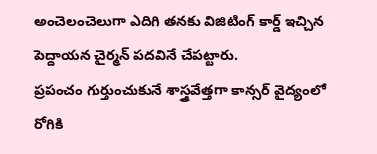అంచెలంచెలుగా ఎదిగి తనకు విజిటింగ్ కార్డ్ ఇచ్చిన పెద్దాయన చైర్మన్ పదవినే చేపట్టారు.
ప్రపంచం గుర్తుంచుకునే శాస్త్రవేత్తగా కాన్సర్ వైద్యంలో రోగికి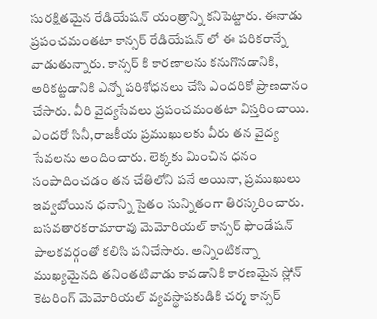సురక్షితమైన రేడియేషన్ యంత్రాన్ని కనిపెట్టారు. ఈనాడు ప్రపంచమంతటా కాన్సర్ రేడియేషన్ లో ఈ పరికరాన్నే వాడుతున్నారు. కాన్సర్ కి కారణాలను కనుగొనడానికి, అరికట్టడానికి ఎన్నో పరిశోధనలు చేసి ఎందరికో ప్రాణదానం చేసారు. వీరి వైద్యసేవలు ప్రపంచమంతటా విస్తరించాయి. ఎందరో సినీ,రాజకీయ ప్రముఖులకు వీరు తన వైద్య సేవలను అందించారు. లెక్కకు మించిన ధనం సంపాదించడం తన చేతిలోని పనే అయినా, ప్రముఖులు ఇవ్వబోయిన ధనాన్ని సైతం సున్నితంగా తిరస్కరించారు. బసవతారకరామారావు మెమోరియల్ కాన్సర్ ఫౌండేషన్ పాలకవర్గంతో కలిసి పనిచేసారు. అన్నింటికన్నా ముఖ్యమైనది తనింతటివాడు కావడానికి కారణమైన స్లోన్ కెటరింగ్ మెమోరియల్ వ్యవస్థాపకుడికి చర్మ కాన్సర్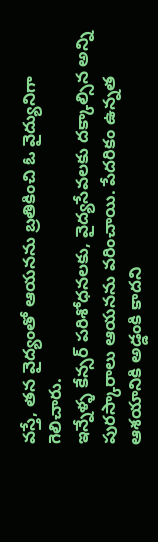వస్తే, తన వైద్యంతో ఆయనను బ్రతికించి ఓ వైద్యునిగా గెలిచారు.
ఇన్నేళ్ళ కేన్సర్ పరిశోధనలకు, వైద్యసేవలకు దక్కాల్సిన అన్ని పురస్కారాలు ఆయనను వరించాయి. పేదరికం ఉన్నత ఆశయానికి అడ్డంకి కాదని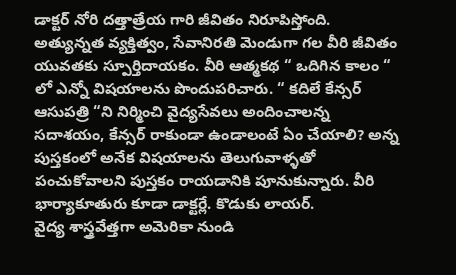డాక్టర్ నోరి దత్తాత్రేయ గారి జీవితం నిరూపిస్తోంది. అత్యున్నత వ్యక్తిత్వం, సేవానిరతి మెండుగా గల వీరి జీవితం యువతకు స్పూర్తిదాయకం. వీరి ఆత్మకథ “ ఒదిగిన కాలం “ లో ఎన్నో విషయాలను పొందుపరిచారు. “ కదిలే కేన్సర్ ఆసుపత్రి “ని నిర్మించి వైద్యసేవలు అందించాలన్న సదాశయం, కేన్సర్ రాకుండా ఉండాలంటే ఏం చేయాలి? అన్న పుస్తకంలో అనేక విషయాలను తెలుగువాళ్ళతో పంచుకోవాలని పుస్తకం రాయడానికి పూనుకున్నారు. వీరి భార్యాకూతురు కూడా డాక్టర్లే. కొడుకు లాయర్.
వైద్య శాస్త్రవేత్తగా అమెరికా నుండి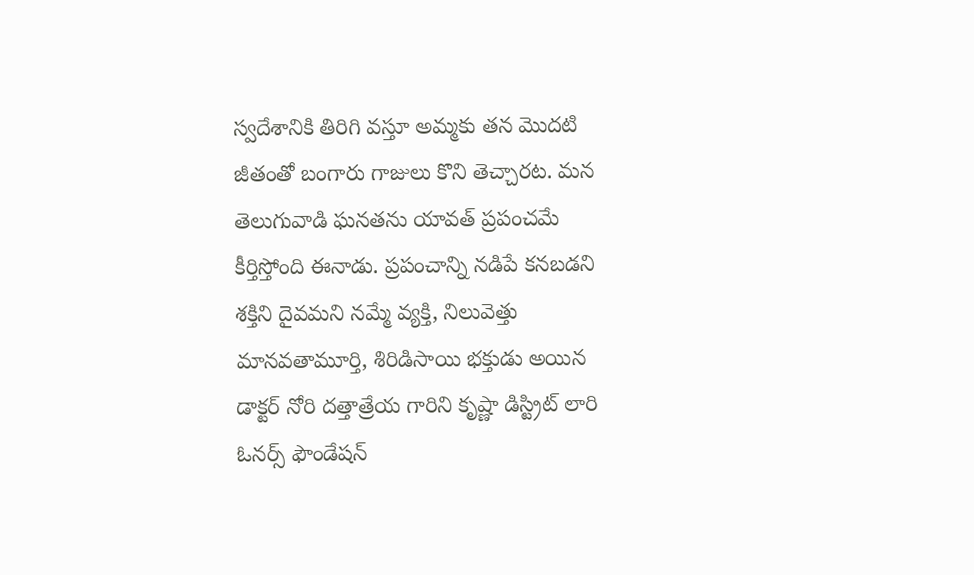స్వదేశానికి తిరిగి వస్తూ అమ్మకు తన మెుదటి జీతంతో బంగారు గాజులు కొని తెచ్చారట. మన తెలుగువాడి ఘనతను యావత్ ప్రపంచమే కీర్తిస్తోంది ఈనాడు. ప్రపంచాన్ని నడిపే కనబడని శక్తిని దైవమని నమ్మే వ్యక్తి, నిలువెత్తు మానవతామూర్తి, శిరిడిసాయి భక్తుడు అయిన డాక్టర్ నోరి దత్తాత్రేయ గారిని కృష్ణా డిస్ట్రిట్ లారి ఓనర్స్ ఫౌండేషన్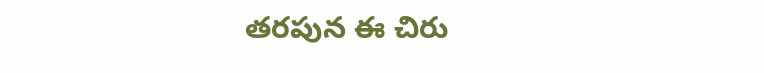తరపున ఈ చిరు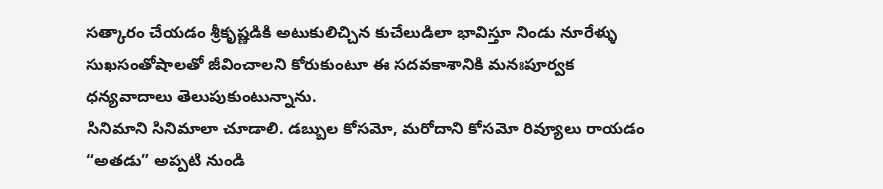సత్కారం చేయడం శ్రీకృష్ణడికి అటుకులిచ్చిన కుచేలుడిలా భావిస్తూ నిండు నూరేళ్ళు సుఖసంతోషాలతో జీవించాలని కోరుకుంటూ ఈ సదవకాశానికి మనఃపూర్వక ధన్యవాదాలు తెలుపుకుంటున్నాను.
సినిమాని సినిమాలా చూడాలి. డబ్బుల కోసమో, మరోదాని కోసమో రివ్యూలు రాయడం “అతడు” అప్పటి నుండి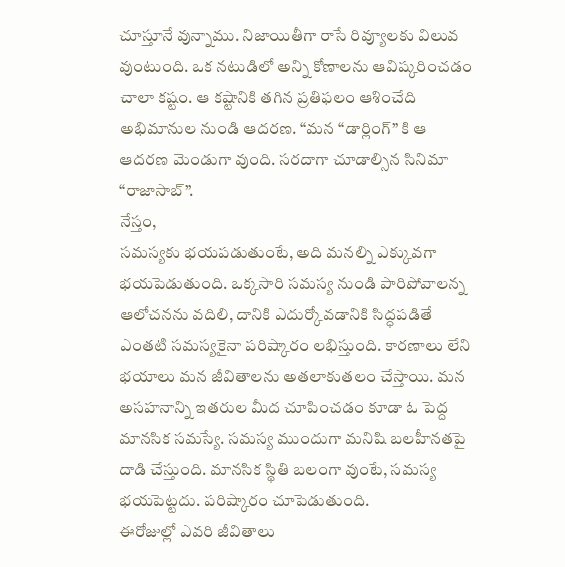చూస్తూనే వున్నాము. నిజాయితీగా రాసే రివ్యూలకు విలువ వుంటుంది. ఒక నటుడిలో అన్ని కోణాలను ఆవిష్కరించడం చాలా కష్టం. ఆ కష్టానికి తగిన ప్రతిఫలం ఆశించేది అభిమానుల నుండి ఆదరణ. “మన “డార్లింగ్” కి ఆ ఆదరణ మెండుగా వుంది. సరదాగా చూడాల్సిన సినిమా “రాజాసాబ్”.
నేస్తం,
సమస్యకు భయపడుతుంటే, అది మనల్ని ఎక్కువగా భయపెడుతుంది. ఒక్కసారి సమస్య నుండి పారిపోవాలన్న ఆలోచనను వదిలి, దానికి ఎదుర్కోవడానికి సిద్ధపడితే ఎంతటి సమస్యకైనా పరిష్కారం లభిస్తుంది. కారణాలు లేని భయాలు మన జీవితాలను అతలాకుతలం చేస్తాయి. మన అసహనాన్ని ఇతరుల మీద చూపించడం కూడా ఓ పెద్ద మానసిక సమస్యే. సమస్య ముందుగా మనిషి బలహీనతపై దాడి చేస్తుంది. మానసిక స్థితి బలంగా వుంటే, సమస్య భయపెట్టదు. పరిష్కారం చూపెడుతుంది.
ఈరోజుల్లో ఎవరి జీవితాలు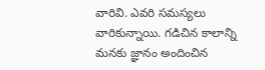వారివి. ఎవరి సమస్యలు వారికున్నాయి. గడిచిన కాలాన్ని మనకు జ్ఞానం అందించిన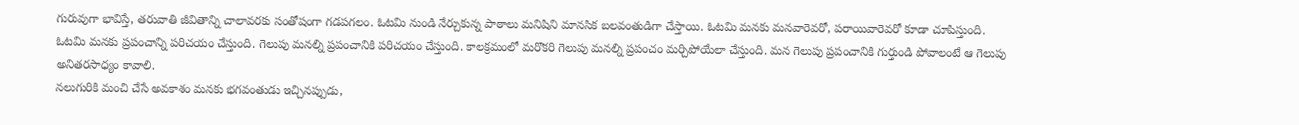గురువుగా భావిస్తే, తరువాతి జీవితాన్ని చాలావరకు సంతోషంగా గడపగలం. ఓటమి నుండి నేర్చుకున్న పాఠాలు మనిషిని మానసిక బలవంతుడిగా చేస్తాయి. ఓటమి మనకు మనవారెవరో, పరాయివారెవరో కూడా చూపిస్తుంది. ఓటమి మనకు ప్రపంచాన్ని పరిచయం చేస్తుంది. గెలుపు మనల్ని ప్రపంచానికి పరిచయం చేస్తుంది. కాలక్రమంలో మరొకరి గెలుపు మనల్ని ప్రపంచం మర్చిపోయేలా చేస్తుంది. మన గెలుపు ప్రపంచానికి గుర్తుండి పోవాలంటే ఆ గెలుపు అనితరసాధ్యం కావాలి.
నలుగురికి మంచి చేసే అవకాశం మనకు భగవంతుడు ఇచ్చినప్పుడు,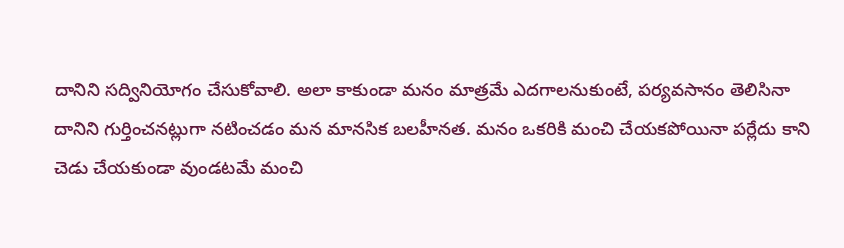దానిని సద్వినియోగం చేసుకోవాలి. అలా కాకుండా మనం మాత్రమే ఎదగాలనుకుంటే, పర్యవసానం తెలిసినా దానిని గుర్తించనట్లుగా నటించడం మన మానసిక బలహీనత. మనం ఒకరికి మంచి చేయకపోయినా పర్లేదు కాని చెడు చేయకుండా వుండటమే మంచి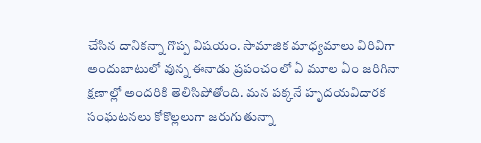చేసిన దానికన్నా గొప్ప విషయం. సామాజిక మాధ్యమాలు విరివిగా అందుబాటులో వున్న ఈనాడు ప్రపంచంలో ఏ మూల ఏం జరిగినా క్షణాల్లో అందరికి తెలిసిపోతోంది. మన పక్కనే హృదయవిదారక సంఘటనలు కోకొల్లలుగా జరుగుతున్నా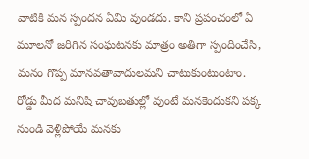వాటికి మన స్పందన ఏమి వుండదు. కాని ప్రపంచంలో ఏ మూలనో జరిగిన సంఘటనకు మాత్రం అతిగా స్పందించేసి, మనం గొప్ప మానవతావాదులమని చాటుకుంటుంటాం.
రోడ్డు మీద మనిషి చావుబతుల్లో వుంటే మనకెందుకని పక్క నుండి వెళ్లిపోయే మనకు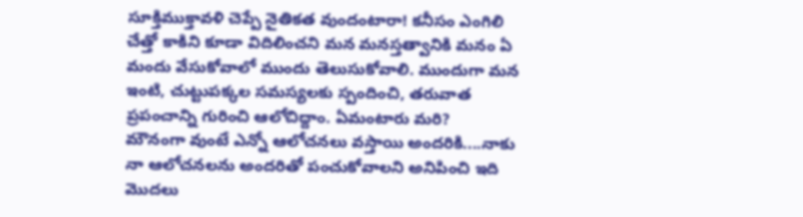సూక్తిముక్తావళి చెప్పే నైతికత వుందంటారా! కనీసం ఎంగిలి చేత్తో కాకిని కూడా విదిలించని మన మనస్తత్వానికి మనం ఏ మందు వేసుకోవాలో ముందు తెలుసుకోవాలి. ముందుగా మన ఇంటి, చుట్టుపక్కల సమస్యలకు స్పందించి, తరువాత ప్రపంచాన్ని గురించి ఆలోచిద్దాం. ఏమంటారు మరి?
మౌనంగా వుంటే ఎన్నో ఆలోచనలు వస్తాయి అందరికి....నాకు నా ఆలోచనలను అందరితో పంచుకోవాలని అనిపించి ఇది మొదలు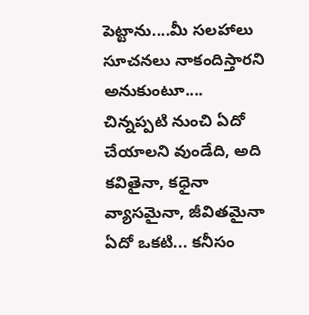పెట్టాను....మీ సలహాలు సూచనలు నాకందిస్తారని అనుకుంటూ....
చిన్నప్పటి నుంచి ఏదో చేయాలని వుండేది, అది కవితైనా, కధైనా వ్యాసమైనా, జీవితమైనా ఏదో ఒకటి... కనీసం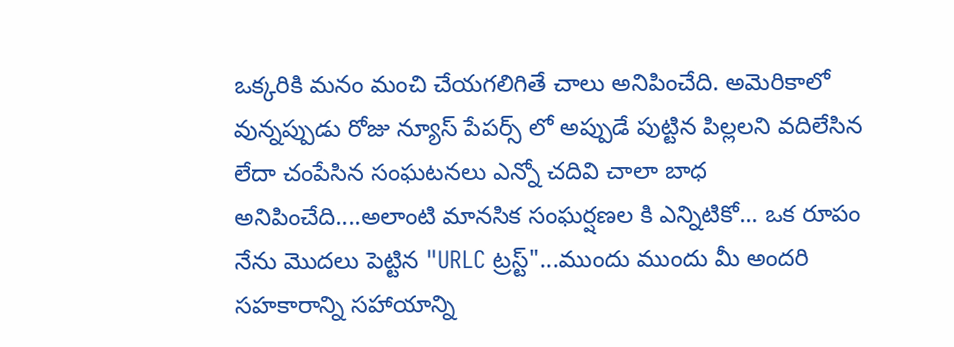ఒక్కరికి మనం మంచి చేయగలిగితే చాలు అనిపించేది. అమెరికాలో వున్నప్పుడు రోజు న్యూస్ పేపర్స్ లో అప్పుడే పుట్టిన పిల్లలని వదిలేసిన లేదా చంపేసిన సంఘటనలు ఎన్నో చదివి చాలా బాధ అనిపించేది....అలాంటి మానసిక సంఘర్షణల కి ఎన్నిటికో... ఒక రూపం నేను మొదలు పెట్టిన "URLC ట్రస్ట్"...ముందు ముందు మీ అందరి సహకారాన్ని సహాయాన్ని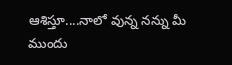ఆశిస్తూ....నాలో వున్న నన్ను మీ ముందు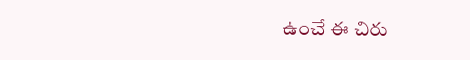ఉంచే ఈ చిరు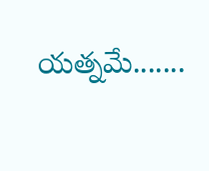యత్నమే.......